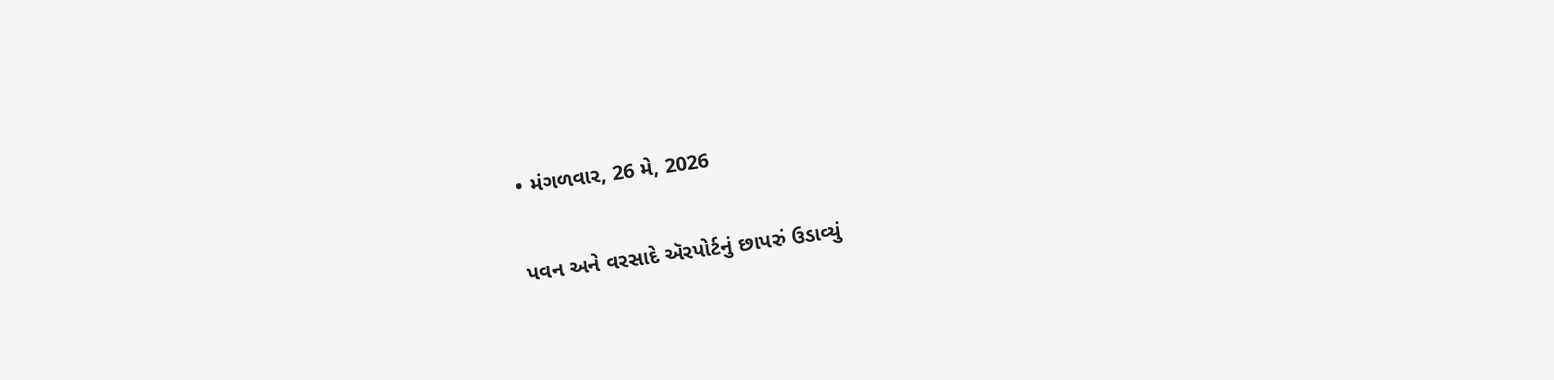• મંગળવાર, 26 મે, 2026

પવન અને વરસાદે ઍરપોર્ટનું છાપરું ઉડાવ્યું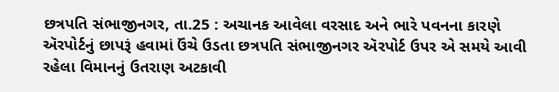છત્રપતિ સંભાજીનગર, તા.25 : અચાનક આવેલા વરસાદ અને ભારે પવનના કારણે ઍરપોર્ટનું છાપરૂં હવામાં ઉંચે ઉડતા છત્રપતિ સંભાજીનગર ઍરપોર્ટ ઉપર એ સમયે આવી રહેલા વિમાનનું ઉતરાણ અટકાવી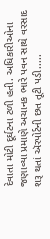દેવાતા મોટી દૂર્ઘટના ટળી હતી. અધિકારીઓના જણાવ્યા પ્રમાણે અચાનક ભારે પવન સાથે વરસાદ શરૂ થતાં ઍરપોર્ટની છત તૂટી પડી.....